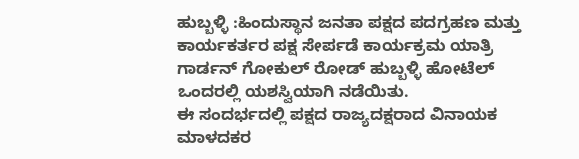ಹುಬ್ಬಳ್ಳಿ :ಹಿಂದುಸ್ಥಾನ ಜನತಾ ಪಕ್ಷದ ಪದಗ್ರಹಣ ಮತ್ತು ಕಾರ್ಯಕರ್ತರ ಪಕ್ಷ ಸೇರ್ಪಡೆ ಕಾರ್ಯಕ್ರಮ ಯಾತ್ರಿ ಗಾರ್ಡನ್ ಗೋಕುಲ್ ರೋಡ್ ಹುಬ್ಬಳ್ಳಿ ಹೋಟೆಲ್ ಒಂದರಲ್ಲಿ ಯಶಸ್ವಿಯಾಗಿ ನಡೆಯಿತು.
ಈ ಸಂದರ್ಭದಲ್ಲಿ ಪಕ್ಷದ ರಾಜ್ಯದಕ್ಷರಾದ ವಿನಾಯಕ ಮಾಳದಕರ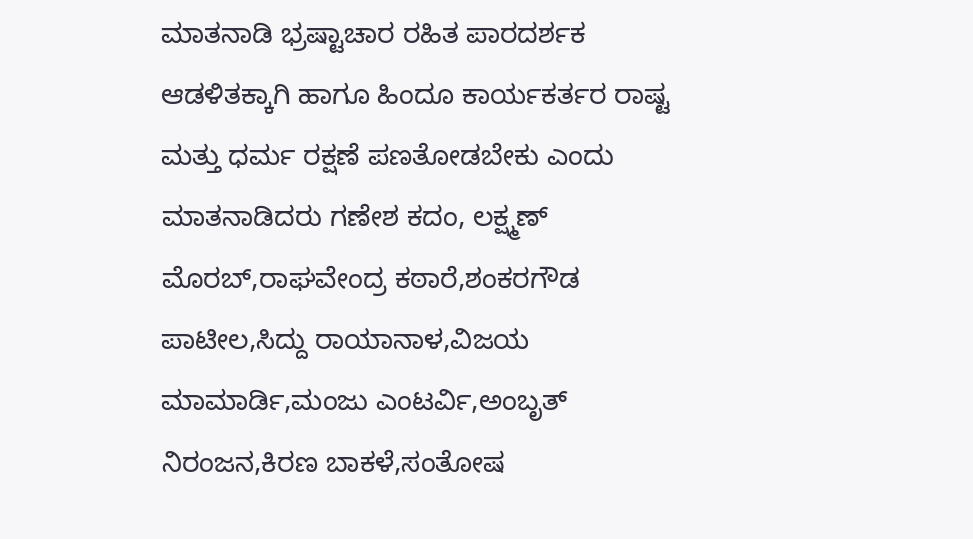ಮಾತನಾಡಿ ಭ್ರಷ್ಟಾಚಾರ ರಹಿತ ಪಾರದರ್ಶಕ ಆಡಳಿತಕ್ಕಾಗಿ ಹಾಗೂ ಹಿಂದೂ ಕಾರ್ಯಕರ್ತರ ರಾಷ್ಟ ಮತ್ತು ಧರ್ಮ ರಕ್ಷಣೆ ಪಣತೋಡಬೇಕು ಎಂದು ಮಾತನಾಡಿದರು ಗಣೇಶ ಕದಂ, ಲಕ್ಷ್ಮಣ್ ಮೊರಬ್,ರಾಘವೇಂದ್ರ ಕಠಾರೆ,ಶಂಕರಗೌಡ ಪಾಟೀಲ,ಸಿದ್ದು ರಾಯಾನಾಳ,ವಿಜಯ ಮಾಮಾರ್ಡಿ,ಮಂಜು ಎಂಟರ್ವಿ,ಅಂಬೃತ್ ನಿರಂಜನ,ಕಿರಣ ಬಾಕಳೆ,ಸಂತೋಷ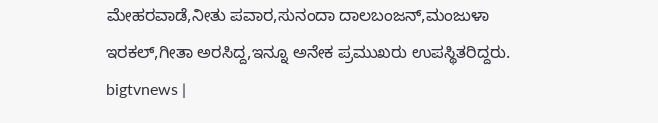ಮೇಹರವಾಡೆ,ನೀತು ಪವಾರ,ಸುನಂದಾ ದಾಲಬಂಜನ್,ಮಂಜುಳಾ ಇರಕಲ್,ಗೀತಾ ಅರಸಿದ್ದ,ಇನ್ನೂ ಅನೇಕ ಪ್ರಮುಖರು ಉಪಸ್ಥಿತರಿದ್ದರು.
bigtvnews |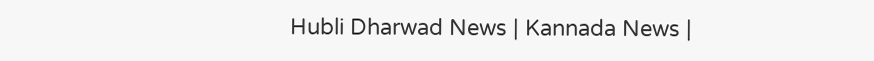Hubli Dharwad News | Kannada News |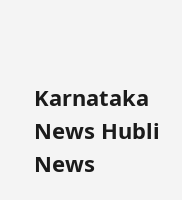Karnataka News Hubli News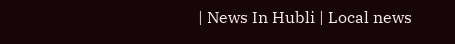| News In Hubli | Local news